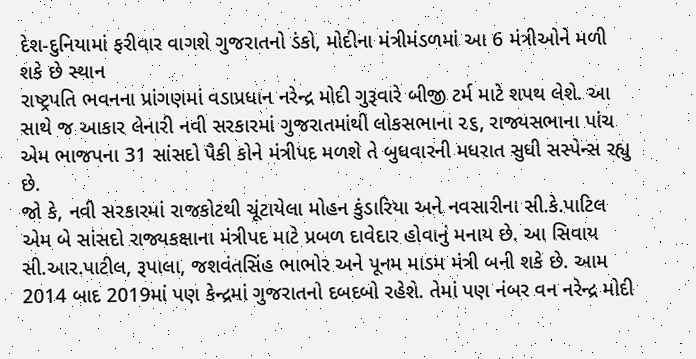દેશ-દુનિયામાં ફરીવાર વાગશે ગુજરાતનો ડંકો, મોદીના મંત્રીમંડળમાં આ 6 મંત્રીઓને મળી શકે છે સ્થાન
રાષ્ટ્રપતિ ભવનના પ્રાંગણમાં વડાપ્રધાન નરેન્દ્ર મોદી ગુરૂવારે બીજી ટર્મ માટે શપથ લેશે. આ સાથે જ આકાર લેનારી નવી સરકારમાં ગુજરાતમાંથી લોકસભાના ૨૬, રાજ્યસભાના પાંચ એમ ભાજપના 31 સાંસદો પૈકી કોને મંત્રીપદ મળશે તે બુધવારની મધરાત સુધી સસ્પેન્સ રહ્યુ છે.
જો કે, નવી સરકારમાં રાજકોટથી ચૂંટાયેલા મોહન કુંડારિયા અને નવસારીના સી.કે.પાટિલ એમ બે સાંસદો રાજ્યકક્ષાના મંત્રીપદ માટે પ્રબળ દાવેદાર હોવાનું મનાય છે. આ સિવાય સી.આર.પાટીલ, રૂપાલા, જશવંતસિંહ ભાભોર અને પૂનમ માડમ મંત્રી બની શકે છે. આમ 2014 બાદ 2019માં પણ કેન્દ્રમાં ગુજરાતનો દબદબો રહેશે. તેમાં પણ નંબર વન નરેન્દ્ર મોદી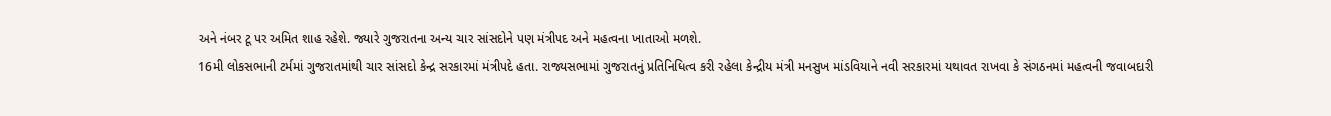અને નંબર ટૂ પર અમિત શાહ રહેશે. જ્યારે ગુજરાતના અન્ય ચાર સાંસદોને પણ મંત્રીપદ અને મહત્વના ખાતાઓ મળશે.
16મી લોકસભાની ટર્મમાં ગુજરાતમાંથી ચાર સાંસદો કેન્દ્ર સરકારમાં મંત્રીપદે હતા. રાજ્યસભામાં ગુજરાતનું પ્રતિનિધિત્વ કરી રહેલા કેન્દ્રીય મંત્રી મનસુખ માંડવિયાને નવી સરકારમાં યથાવત રાખવા કે સંગઠનમાં મહત્વની જવાબદારી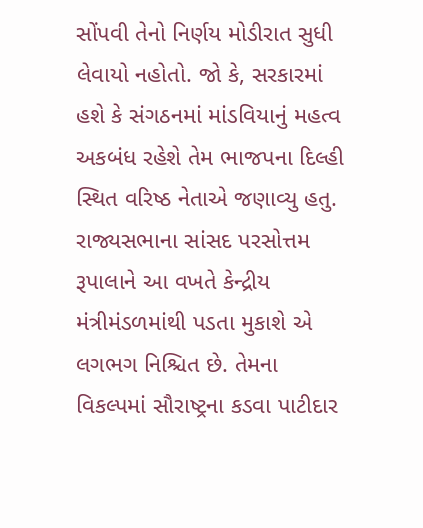સોંપવી તેનો નિર્ણય મોડીરાત સુધી લેવાયો નહોતો. જો કે, સરકારમાં હશે કે સંગઠનમાં માંડવિયાનું મહત્વ અકબંધ રહેશે તેમ ભાજપના દિલ્હી સ્થિત વરિષ્ઠ નેતાએ જણાવ્યુ હતુ.
રાજ્યસભાના સાંસદ પરસોત્તમ રૂપાલાને આ વખતે કેન્દ્રીય મંત્રીમંડળમાંથી પડતા મુકાશે એ લગભગ નિશ્ચિત છે. તેમના વિકલ્પમાં સૌરાષ્ટ્રના કડવા પાટીદાર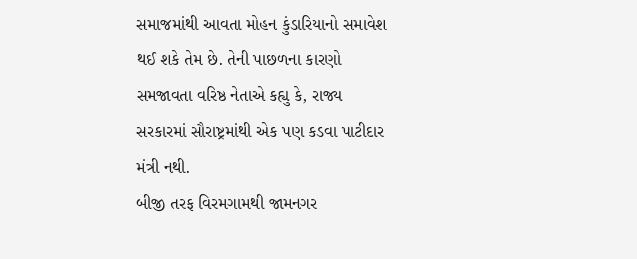સમાજમાંથી આવતા મોહન કુંડારિયાનો સમાવેશ થઈ શકે તેમ છે. તેની પાછળના કારણો સમજાવતા વરિષ્ઠ નેતાએ કહ્યુ કે, રાજ્ય સરકારમાં સૌરાષ્ટ્રમાંથી એક પણ કડવા પાટીદાર મંત્રી નથી.
બીજી તરફ વિરમગામથી જામનગર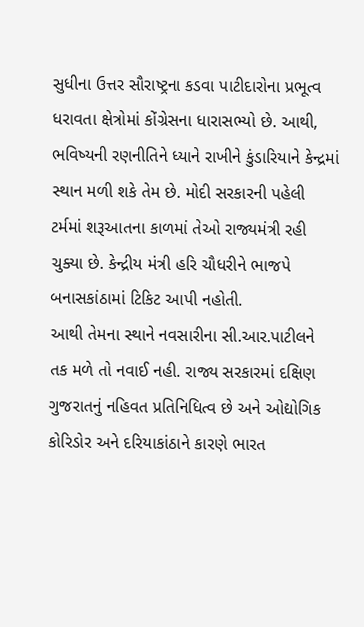સુધીના ઉત્તર સૌરાષ્ટ્રના કડવા પાટીદારોના પ્રભૂત્વ ધરાવતા ક્ષેત્રોમાં કોંગ્રેસના ધારાસભ્યો છે. આથી, ભવિષ્યની રણનીતિને ધ્યાને રાખીને કુંડારિયાને કેન્દ્રમાં સ્થાન મળી શકે તેમ છે. મોદી સરકારની પહેલી ટર્મમાં શરૂઆતના કાળમાં તેઓ રાજ્યમંત્રી રહી ચુક્યા છે. કેન્દ્રીય મંત્રી હરિ ચૌધરીને ભાજપે બનાસકાંઠામાં ટિકિટ આપી નહોતી.
આથી તેમના સ્થાને નવસારીના સી.આર.પાટીલને તક મળે તો નવાઈ નહી. રાજ્ય સરકારમાં દક્ષિણ ગુજરાતનું નહિવત પ્રતિનિધિત્વ છે અને ઓદ્યોગિક કોરિડોર અને દરિયાકાંઠાને કારણે ભારત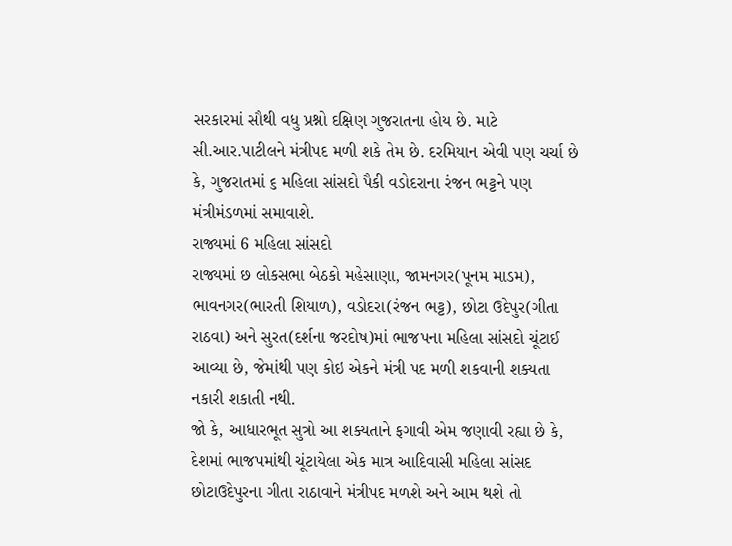સરકારમાં સૌથી વધુ પ્રશ્નો દક્ષિણ ગુજરાતના હોય છે. માટે સી.આર.પાટીલને મંત્રીપદ મળી શકે તેમ છે. દરમિયાન એવી પણ ચર્ચા છે કે, ગુજરાતમાં ૬ મહિલા સાંસદો પૈકી વડોદરાના રંજન ભટ્ટને પણ મંત્રીમંડળમાં સમાવાશે.
રાજ્યમાં 6 મહિલા સાંસદો
રાજ્યમાં છ લોકસભા બેઠકો મહેસાણા, જામનગર(પૂનમ માડમ), ભાવનગર(ભારતી શિયાળ), વડોદરા(રંજન ભટ્ટ), છોટા ઉદેપુર(ગીતા રાઠવા) અને સુરત(દર્શના જરદોષ)માં ભાજપના મહિલા સાંસદો ચૂંટાઈ આવ્યા છે, જેમાંથી પણ કોઇ એકને મંત્રી પદ મળી શકવાની શક્યતા નકારી શકાતી નથી.
જો કે, આધારભૂત સુત્રો આ શક્યતાને ફગાવી એમ જણાવી રહ્યા છે કે, દેશમાં ભાજપમાંથી ચૂંટાયેલા એક માત્ર આદિવાસી મહિલા સાંસદ છોટાઉદેપુરના ગીતા રાઠાવાને મંત્રીપદ મળશે અને આમ થશે તો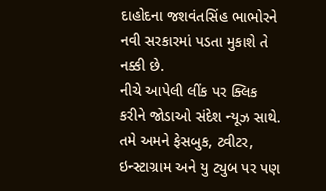દાહોદના જશવંતસિંહ ભાભોરને નવી સરકારમાં પડતા મુકાશે તે નક્કી છે.
નીચે આપેલી લીંક પર ક્લિક કરીને જોડાઓ સંદેશ ન્યૂઝ સાથે.
તમે અમને ફેસબુક, ટ્વીટર, ઇન્સ્ટાગ્રામ અને યુ ટ્યુબ પર પણ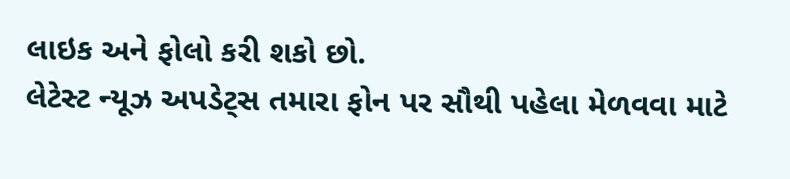લાઇક અને ફોલો કરી શકો છો.
લેટેસ્ટ ન્યૂઝ અપડેટ્સ તમારા ફોન પર સૌથી પહેલા મેળવવા માટે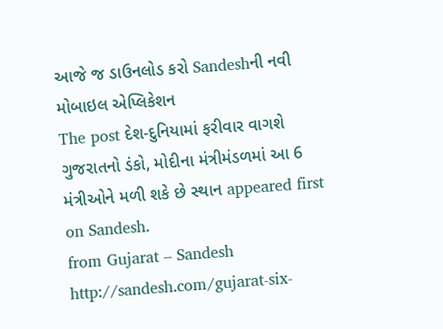આજે જ ડાઉનલોડ કરો Sandeshની નવી મોબાઇલ એપ્લિકેશન
The post દેશ-દુનિયામાં ફરીવાર વાગશે ગુજરાતનો ડંકો, મોદીના મંત્રીમંડળમાં આ 6 મંત્રીઓને મળી શકે છે સ્થાન appeared first on Sandesh.
from Gujarat – Sandesh http://sandesh.com/gujarat-six-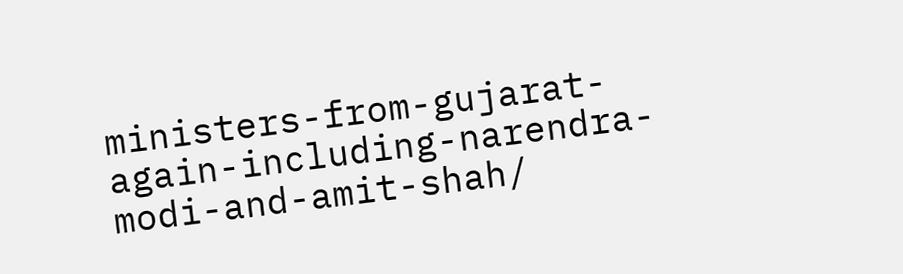ministers-from-gujarat-again-including-narendra-modi-and-amit-shah/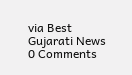via Best Gujarati News
0 Comments